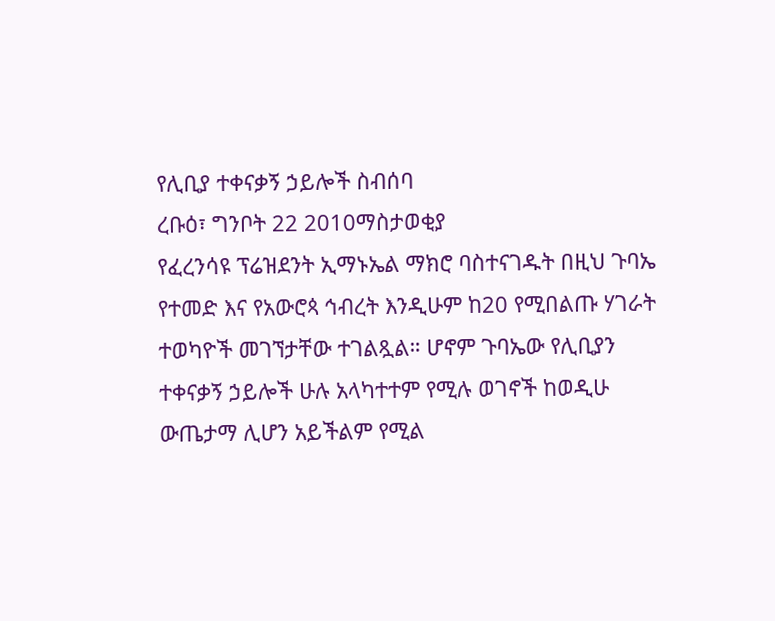የሊቢያ ተቀናቃኝ ኃይሎች ስብሰባ
ረቡዕ፣ ግንቦት 22 2010ማስታወቂያ
የፈረንሳዩ ፕሬዝደንት ኢማኑኤል ማክሮ ባስተናገዱት በዚህ ጉባኤ የተመድ እና የአውሮጳ ኅብረት እንዲሁም ከ20 የሚበልጡ ሃገራት ተወካዮች መገኘታቸው ተገልጿል። ሆኖም ጉባኤው የሊቢያን ተቀናቃኝ ኃይሎች ሁሉ አላካተተም የሚሉ ወገኖች ከወዲሁ ውጤታማ ሊሆን አይችልም የሚል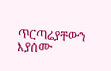ጥርጣሬያቸውን እያሰሙ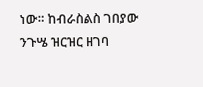ነው። ከብራስልስ ገበያው ንጉሤ ዝርዝር ዘገባ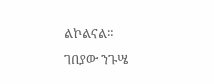ልኮልናል።
ገበያው ንጉሤ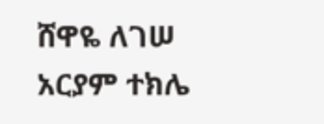ሸዋዬ ለገሠ
አርያም ተክሌ